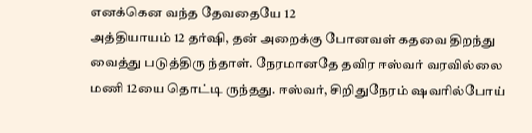எனக்கென வந்த தேவதையே 12
அத்தியாயம் 12 தர்ஷி, தன் அறைக்கு போனவள் கதவை திறந்து வைத்து படுத்திரு ந்தாள். நேரமானதே தவிர ஈஸ்வர் வரவில்லை மணி 12யை தொட்டி ருந்தது. ஈஸ்வர், சிறிதுநேரம் ஷவரில்போய்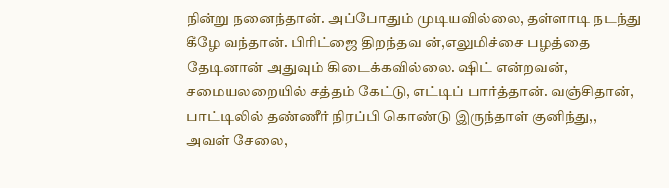நின்று நனைந்தான். அப்போதும் முடியவில்லை, தள்ளாடி நடந்து கீழே வந்தான். பிரிட்ஜை திறந்தவ ன்,எலுமிச்சை பழத்தை தேடினான் அதுவும் கிடைக்கவில்லை. ஷிட் என்றவன், சமையலறையில் சத்தம் கேட்டு, எட்டிப் பார்த்தான். வஞ்சிதான், பாட்டிலில் தண்ணீர் நிரப்பி கொண்டு இருந்தாள் குனிந்து,, அவள் சேலை,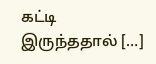கட்டி இருந்ததால் […]